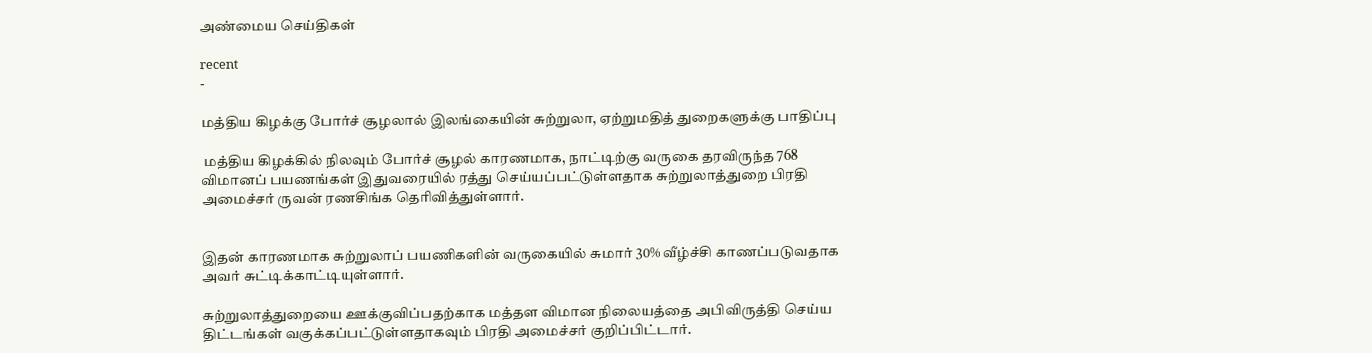அண்மைய செய்திகள்

recent
-

மத்திய கிழக்கு போர்ச் சூழலால் இலங்கையின் சுற்றுலா, ஏற்றுமதித் துறைகளுக்கு பாதிப்பு

 மத்திய கிழக்கில் நிலவும் போர்ச் சூழல் காரணமாக, நாட்டிற்கு வருகை தரவிருந்த 768 விமானப் பயணங்கள் இதுவரையில் ரத்து செய்யப்பட்டுள்ளதாக சுற்றுலாத்துறை பிரதி அமைச்சர் ருவன் ரணசிங்க தெரிவித்துள்ளார்.


இதன் காரணமாக சுற்றுலாப் பயணிகளின் வருகையில் சுமார் 30% வீழ்ச்சி காணப்படுவதாக அவர் சுட்டிக்காட்டியுள்ளார்.

சுற்றுலாத்துறையை ஊக்குவிப்பதற்காக மத்தள விமான நிலையத்தை அபிவிருத்தி செய்ய திட்டங்கள் வகுக்கப்பட்டுள்ளதாகவும் பிரதி அமைச்சர் குறிப்பிட்டார்.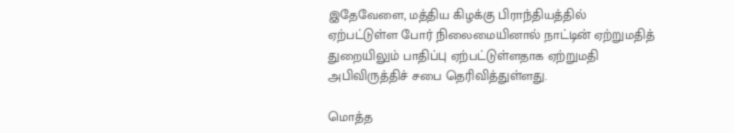இதேவேளை, மத்திய கிழக்கு பிராந்தியத்தில் ஏற்பட்டுள்ள போர் நிலைமையினால் நாட்டின் ஏற்றுமதித் துறையிலும் பாதிப்பு ஏற்பட்டுள்ளதாக ஏற்றுமதி அபிவிருத்திச் சபை தெரிவித்துள்ளது.

மொத்த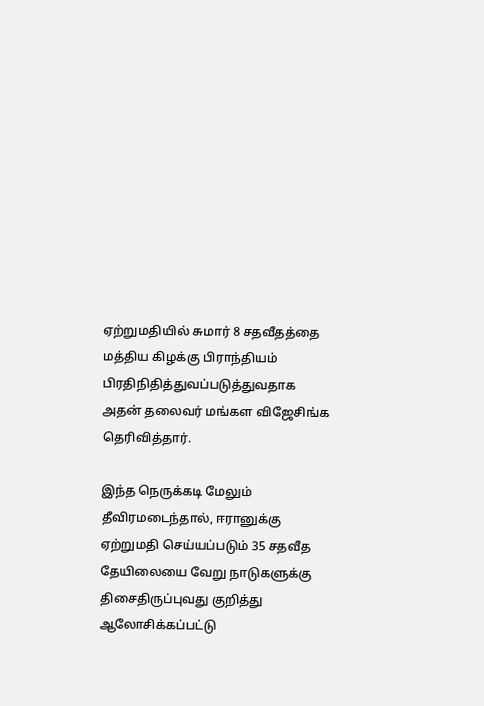ஏற்றுமதியில் சுமார் 8 சதவீதத்தை மத்திய கிழக்கு பிராந்தியம் பிரதிநிதித்துவப்படுத்துவதாக அதன் தலைவர் மங்கள விஜேசிங்க தெரிவித்தார்.

இந்த நெருக்கடி மேலும் தீவிரமடைந்தால், ஈரானுக்கு ஏற்றுமதி செய்யப்படும் 35 சதவீத தேயிலையை வேறு நாடுகளுக்கு திசைதிருப்புவது குறித்து ஆலோசிக்கப்பட்டு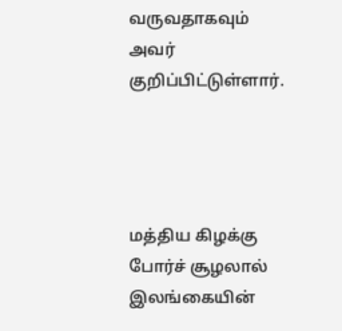வருவதாகவும் அவர் குறிப்பிட்டுள்ளார்.




மத்திய கிழக்கு போர்ச் சூழலால் இலங்கையின்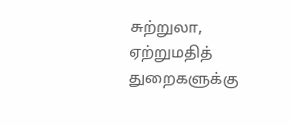சுற்றுலா, ஏற்றுமதித் துறைகளுக்கு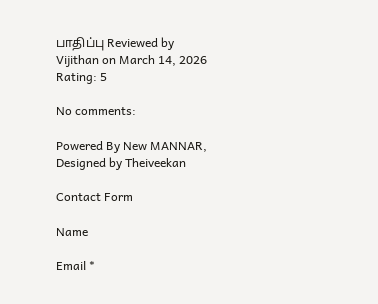பாதிப்பு Reviewed by Vijithan on March 14, 2026 Rating: 5

No comments:

Powered By New MANNAR, Designed by Theiveekan

Contact Form

Name

Email *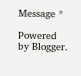Message *

Powered by Blogger.